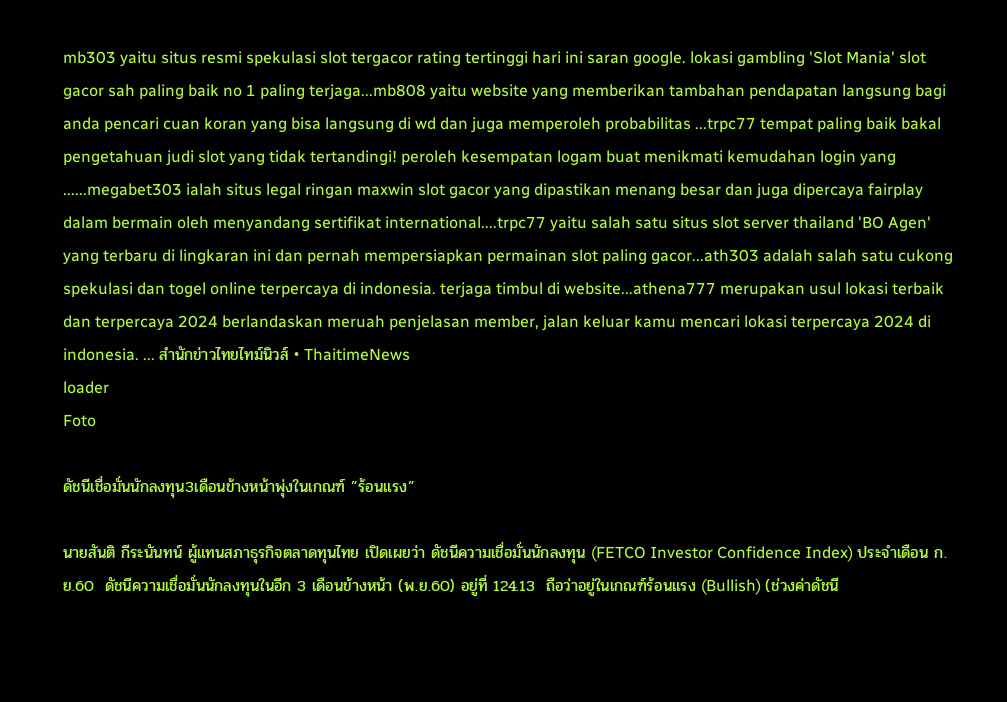mb303 yaitu situs resmi spekulasi slot tergacor rating tertinggi hari ini saran google. lokasi gambling 'Slot Mania' slot gacor sah paling baik no 1 paling terjaga...mb808 yaitu website yang memberikan tambahan pendapatan langsung bagi anda pencari cuan koran yang bisa langsung di wd dan juga memperoleh probabilitas ...trpc77 tempat paling baik bakal pengetahuan judi slot yang tidak tertandingi! peroleh kesempatan logam buat menikmati kemudahan login yang ......megabet303 ialah situs legal ringan maxwin slot gacor yang dipastikan menang besar dan juga dipercaya fairplay dalam bermain oleh menyandang sertifikat international....trpc77 yaitu salah satu situs slot server thailand 'BO Agen' yang terbaru di lingkaran ini dan pernah mempersiapkan permainan slot paling gacor...ath303 adalah salah satu cukong spekulasi dan togel online terpercaya di indonesia. terjaga timbul di website...athena777 merupakan usul lokasi terbaik dan terpercaya 2024 berlandaskan meruah penjelasan member, jalan keluar kamu mencari lokasi terpercaya 2024 di indonesia. ... สำนักข่าวไทยไทม์นิวส์ • ThaitimeNews
loader
Foto

ดัชนีเชื่อมั่นนักลงทุน3เดือนข้างหน้าพุ่งในเกณฑ์ ”ร้อนแรง”

นายสันติ กีระนันทน์ ผู้แทนสภาธุรกิจตลาดทุนไทย เปิดเผยว่า ดัชนีความเชื่อมั่นนักลงทุน (FETCO Investor Confidence Index) ประจำเดือน ก.ย.60  ดัชนีความเชื่อมั่นนักลงทุนในอีก 3 เดือนข้างหน้า (พ.ย.60) อยู่ที่ 124.13  ถือว่าอยู่ในเกณฑ์ร้อนแรง (Bullish) (ช่วงค่าดัชนี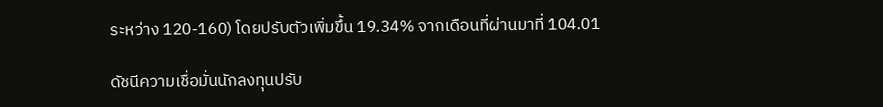ระหว่าง 120-160) โดยปรับตัวเพิ่มขึ้น 19.34% จากเดือนที่ผ่านมาที่ 104.01

ดัชนีความเชื่อมั่นนักลงทุนปรับ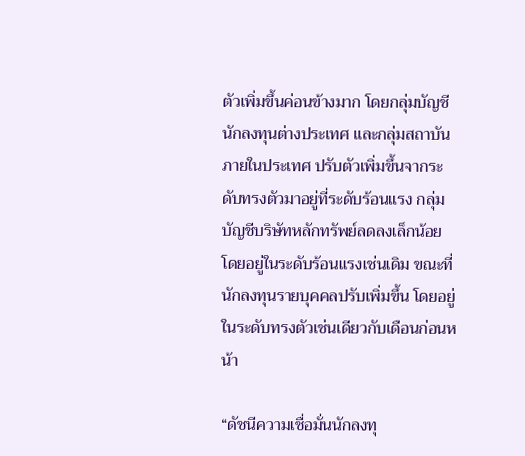ตัวเพิ่มขึ้นค่อนข้างมาก โดยกลุ่มบัญชีนักลงทุนต่างประเทศ และกลุ่มสถาบันภายในประเทศ ปรับตัวเพิ่มขึ้นจากระดับทรงตัวมาอยู่ที่ระดับร้อนแรง กลุ่มบัญชีบริษัทหลักทรัพย์ลดลงเล็กน้อย โดยอยู่ในระดับร้อนแรงเช่นเดิม ขณะที่นักลงทุนรายบุคคลปรับเพิ่มขึ้น โดยอยู่ในระดับทรงตัวเช่นเดียวกับเดือนก่อนหน้า

“ดัชนีความเชื่อมั่นนักลงทุ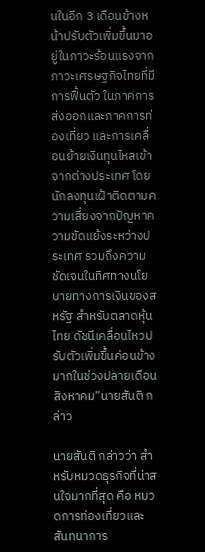นในอีก 3 เดือนข้างหน้าปรับตัวเพิ่มขึ้นมาอยู่ในภาวะร้อนแรงจากภาวะเศรษฐกิจไทยที่มีการฟื้นตัว ในภาคการส่งออกและภาคการท่องเที่ยว และการเคลื่อนย้ายเงินทุนไหลเข้าจากต่างประเทศ โดยนักลงทุนเฝ้าติดตามความเสี่ยงจากปัญหาความขัดแย้งระหว่างประเทศ รวมถึงความชัดเจนในทิศทางนโยบายทางการเงินของสหรัฐ สำหรับตลาดหุ้นไทย ดัชนีเคลื่อนไหวปรับตัวเพิ่มขึ้นค่อนข้างมากในช่วงปลายเดือนสิงหาคม”นายสันติ กล่าว

นายสันติ กล่าวว่า สำหรับหมวดธุรกิจที่น่าสนใจมากที่สุด คือ หมวดการท่องเที่ยวและสันทนาการ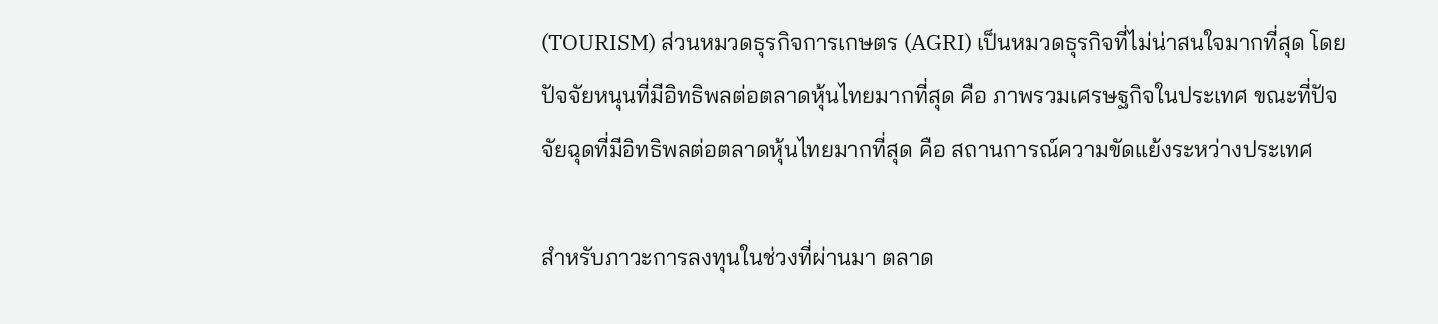(TOURISM) ส่วนหมวดธุรกิจการเกษตร (AGRI) เป็นหมวดธุรกิจที่ไม่น่าสนใจมากที่สุด โดยปัจจัยหนุนที่มีอิทธิพลต่อตลาดหุ้นไทยมากที่สุด คือ ภาพรวมเศรษฐกิจในประเทศ ขณะที่ปัจจัยฉุดที่มีอิทธิพลต่อตลาดหุ้นไทยมากที่สุด คือ สถานการณ์ความขัดแย้งระหว่างประเทศ

สำหรับภาวะการลงทุนในช่วงที่ผ่านมา ตลาด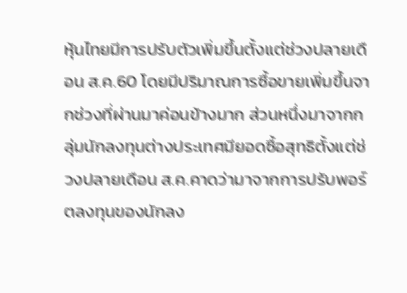หุ้นไทยมีการปรับตัวเพิ่มขึ้นตั้งแต่ช่วงปลายเดือน ส.ค.60 โดยมีปริมาณการซื้อขายเพิ่มขึ้นจากช่วงที่ผ่านมาค่อนข้างมาก ส่วนหนึ่งมาจากกลุ่มนักลงทุนต่างประเทศมียอดซื้อสุทธิตั้งแต่ช่วงปลายเดือน ส.ค.คาดว่ามาจากการปรับพอร์ตลงทุนของนักลง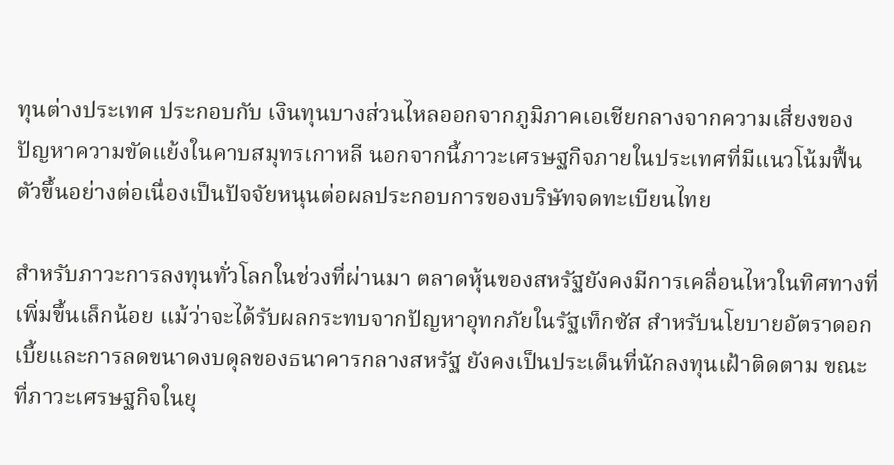ทุนต่างประเทศ ประกอบกับ เงินทุนบางส่วนไหลออกจากภูมิภาคเอเชียกลางจากความเสี่ยงของปัญหาความขัดแย้งในคาบสมุทรเกาหลี นอกจากนี้ภาวะเศรษฐกิจภายในประเทศที่มีแนวโน้มฟื้นตัวขึ้นอย่างต่อเนื่องเป็นปัจจัยหนุนต่อผลประกอบการของบริษัทจดทะเบียนไทย

สำหรับภาวะการลงทุนทั่วโลกในช่วงที่ผ่านมา ตลาดหุ้นของสหรัฐยังคงมีการเคลื่อนไหวในทิศทางที่เพิ่มขึ้นเล็กน้อย แม้ว่าจะได้รับผลกระทบจากปัญหาอุทกภัยในรัฐเท็กซัส สำหรับนโยบายอัตราดอกเบี้ยและการลดขนาดงบดุลของธนาคารกลางสหรัฐ ยังคงเป็นประเด็นที่นักลงทุนเฝ้าติดตาม ขณะที่ภาวะเศรษฐกิจในยุ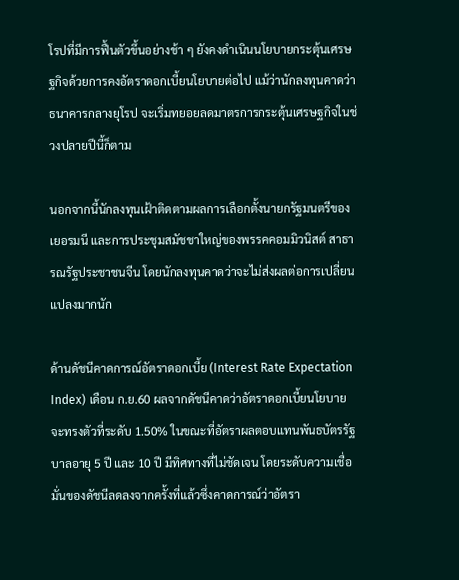โรปที่มีการฟื้นตัวขึ้นอย่างช้า ๆ ยังคงดำเนินนโยบายกระตุ้นเศรษฐกิจด้วยการคงอัตราดอกเบี้ยนโยบายต่อไป แม้ว่านักลงทุนคาดว่าธนาคารกลางยุโรป จะเริ่มทยอยลดมาตรการกระตุ้นเศรษฐกิจในช่วงปลายปีนี้ก็ตาม

นอกจากนี้นักลงทุนเฝ้าติดตามผลการเลือกตั้งนายกรัฐมนตรีของเยอรมนี และการประชุมสมัชชาใหญ่ของพรรคคอมมิวนิสต์ สาธารณรัฐประชาชนจีน โดยนักลงทุนคาดว่าจะไม่ส่งผลต่อการเปลี่ยนแปลงมากนัก

ด้านดัชนีคาดการณ์อัตราดอกเบี้ย (Interest Rate Expectation Index) เดือน ก.ย.60 ผลจากดัชนีคาดว่าอัตราดอกเบี้ยนโยบายจะทรงตัวที่ระดับ 1.50% ในขณะที่อัตราผลตอบแทนพันธบัตรรัฐบาลอายุ 5 ปี และ 10 ปี มีทิศทางที่ไม่ชัดเจน โดยระดับความเชื่อมั่นของดัชนีลดลงจากครั้งที่แล้วซึ่งคาดการณ์ว่าอัตรา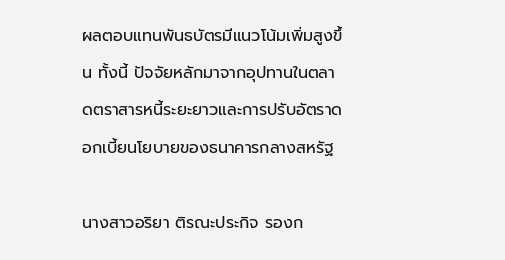ผลตอบแทนพันธบัตรมีแนวโน้มเพิ่มสูงขึ้น ทั้งนี้ ปัจจัยหลักมาจากอุปทานในตลาดตราสารหนี้ระยะยาวและการปรับอัตราดอกเบี้ยนโยบายของธนาคารกลางสหรัฐ

นางสาวอริยา ติรณะประกิจ รองก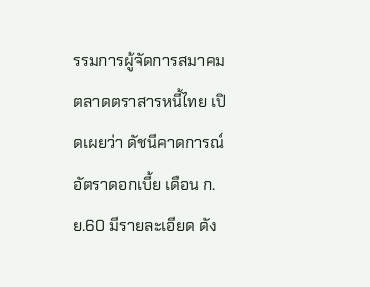รรมการผู้จัดการสมาคมตลาดตราสารหนี้ไทย เปิดเผยว่า ดัชนีคาดการณ์อัตราดอกเบี้ย เดือน ก.ย.60 มีรายละเอียด ดัง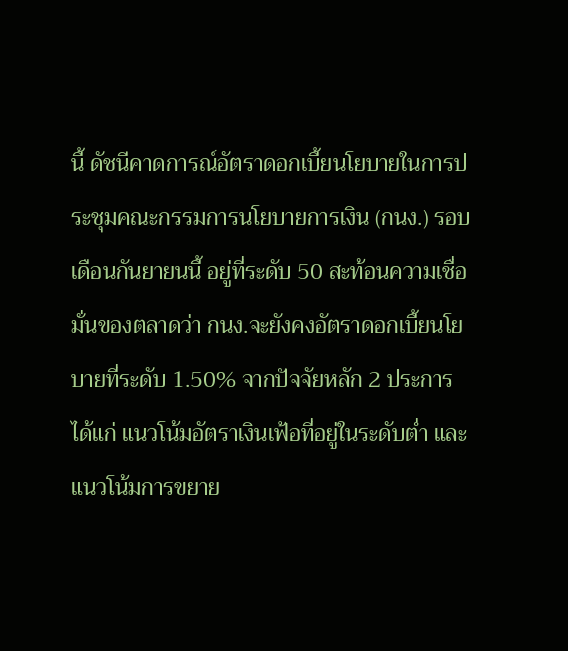นี้ ดัชนีคาดการณ์อัตราดอกเบี้ยนโยบายในการประชุมคณะกรรมการนโยบายการเงิน (กนง.) รอบเดือนกันยายนนี้ อยู่ที่ระดับ 50 สะท้อนความเชื่อมั่นของตลาดว่า กนง.จะยังคงอัตราดอกเบี้ยนโยบายที่ระดับ 1.50% จากปัจจัยหลัก 2 ประการ ได้แก่ แนวโน้มอัตราเงินเฟ้อที่อยู่ในระดับต่ำ และแนวโน้มการขยาย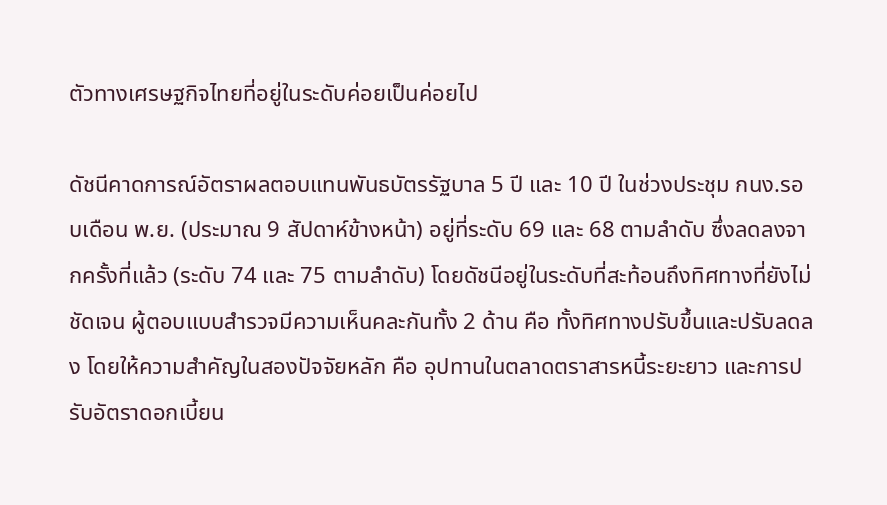ตัวทางเศรษฐกิจไทยที่อยู่ในระดับค่อยเป็นค่อยไป

ดัชนีคาดการณ์อัตราผลตอบแทนพันธบัตรรัฐบาล 5 ปี และ 10 ปี ในช่วงประชุม กนง.รอบเดือน พ.ย. (ประมาณ 9 สัปดาห์ข้างหน้า) อยู่ที่ระดับ 69 และ 68 ตามลำดับ ซึ่งลดลงจากครั้งที่แล้ว (ระดับ 74 และ 75 ตามลำดับ) โดยดัชนีอยู่ในระดับที่สะท้อนถึงทิศทางที่ยังไม่ชัดเจน ผู้ตอบแบบสำรวจมีความเห็นคละกันทั้ง 2 ด้าน คือ ทั้งทิศทางปรับขึ้นและปรับลดลง โดยให้ความสำคัญในสองปัจจัยหลัก คือ อุปทานในตลาดตราสารหนี้ระยะยาว และการปรับอัตราดอกเบี้ยน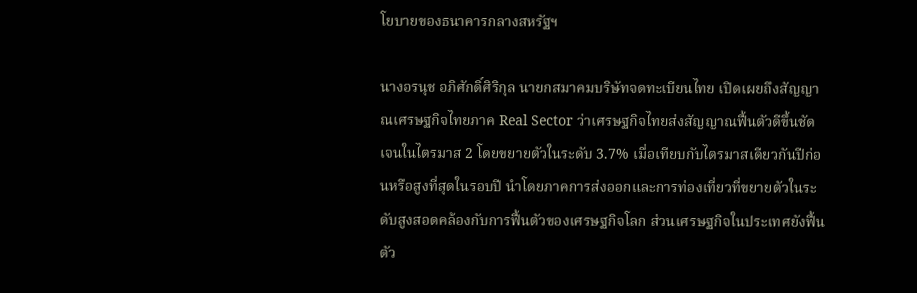โยบายของธนาคารกลางสหรัฐฯ

นางอรนุช อภิศักดิ์ศิริกุล นายกสมาคมบริษัทจดทะเบียนไทย เปิดเผยถึงสัญญาณเศรษฐกิจไทยภาค Real Sector ว่าเศรษฐกิจไทยส่งสัญญาณฟื้นตัวดีขึ้นชัดเจนในไตรมาส 2 โดยขยายตัวในระดับ 3.7% เมื่อเทียบกับไตรมาสเดียวกันปีก่อนหรือสูงที่สุดในรอบปี นำโดยภาคการส่งออกและการท่องเที่ยวที่ขยายตัวในระดับสูงสอดคล้องกับการฟื้นตัวของเศรษฐกิจโลก ส่วนเศรษฐกิจในประเทศยังฟื้นตัว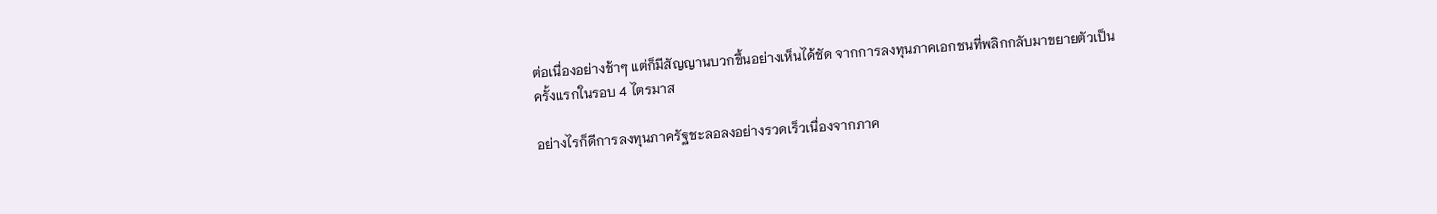ต่อเนื่องอย่างช้าๆ แต่ก็มีสัญญานบวกขึ้นอย่างเห็นได้ชัด จากการลงทุนภาคเอกชนที่พลิกกลับมาขยายตัวเป็นครั้งแรกในรอบ 4 ไตรมาส

อย่างไรก็ดีการลงทุนภาครัฐชะลอลงอย่างรวดเร็วเนื่องจากภาค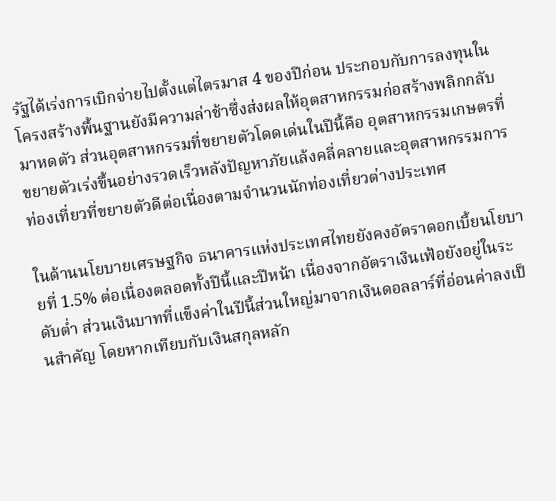รัฐได้เร่งการเบิกจ่ายไปตั้งแต่ไตรมาส 4 ของปีก่อน ประกอบกับการลงทุนในโครงสร้างพื้นฐานยังมีความล่าช้าซึ่งส่งผลให้อุตสาหกรรมก่อสร้างพลิกกลับมาหดตัว ส่วนอุตสาหกรรมที่ขยายตัวโดดเด่นในปีนี้คือ อุตสาหกรรมเกษตรที่ขยายตัวเร่งขึ้นอย่างรวดเร็วหลังปัญหาภัยแล้งคลี่คลายและอุตสาหกรรมการท่องเที่ยวที่ขยายตัวดีต่อเนื่องตามจำนวนนักท่องเที่ยวต่างประเทศ

ในด้านนโยบายเศรษฐกิจ ธนาคารแห่งประเทศไทยยังคงอัตราดอกเบี้ยนโยบายที่ 1.5% ต่อเนื่องตลอดทั้งปีนี้และปีหน้า เนื่องจากอัตราเงินเฟ้อยังอยู่ในระดับต่ำ ส่วนเงินบาทที่แข็งค่าในปีนี้ส่วนใหญ่มาจากเงินดอลลาร์ที่อ่อนค่าลงเป็นสำคัญ โดยหากเทียบกับเงินสกุลหลัก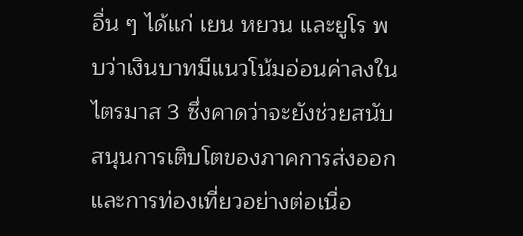อื่น ๆ ได้แก่ เยน หยวน และยูโร พบว่าเงินบาทมีแนวโน้มอ่อนค่าลงในไตรมาส 3 ซึ่งคาดว่าจะยังช่วยสนับสนุนการเติบโตของภาคการส่งออกและการท่องเที่ยวอย่างต่อเนื่อ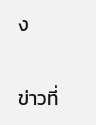ง

ข่าวที่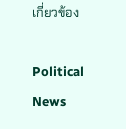เกี่ยวข้อง

Political News